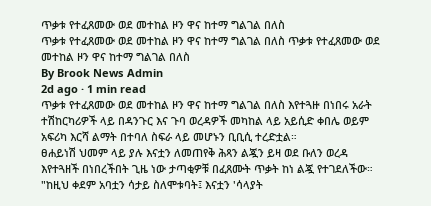ጥቃቱ የተፈጸመው ወደ መተከል ዞን ዋና ከተማ ግልገል በለስ
ጥቃቱ የተፈጸመው ወደ መተከል ዞን ዋና ከተማ ግልገል በለስ ጥቃቱ የተፈጸመው ወደ መተከል ዞን ዋና ከተማ ግልገል በለስ
By Brook News Admin
2d ago · 1 min read
ጥቃቱ የተፈጸመው ወደ መተከል ዞን ዋና ከተማ ግልገል በለስ እየተጓዙ በነበሩ አራት ተሽከርካሪዎች ላይ በዳንጉር እና ጉባ ወረዳዎች መካከል ላይ አይሲድ ቀበሌ ወይም አፍሪካ እርሻ ልማት በተባለ ስፍራ ላይ መሆኑን ቢቢሲ ተረድቷል።
ፀሐይነሽ ህመም ላይ ያሉ እናቷን ለመጠየቅ ሕጻን ልጇን ይዛ ወደ ቡለን ወረዳ እየተጓዘች በነበረችበት ጊዜ ነው ታጣቂዎቹ በፈጸሙት ጥቃት ከነ ልጇ የተገደለችው።
"ከዚህ ቀደም አባቷን ሳታይ ስለሞቱባት፤ እናቷን 'ሳላያት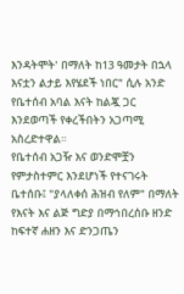እንዳትሞት' በማለት ከ13 ዓመታት በኋላ እናቷን ልታይ እየሄደች ነበር" ሲሉ አንድ የቤተሰብ አባል እናት ከልጇ ጋር እንደወጣች የቀረችበትን አጋጣሚ አስረድተዋል።
የቤተሰብ አጋዥ እና ወንድሞቿን የምታስተምር እንደሆነች የተናገሩት ቤተሰቡ፤ "ያላለቀሰ ሕዝብ የለም" በማለት የእናት እና ልጅ ግድያ በማኅበረሰቡ ዘንድ ከፍተኛ ሐዘን እና ድንጋጤን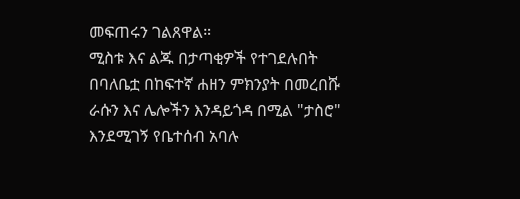መፍጠሩን ገልጸዋል።
ሚስቱ እና ልጁ በታጣቂዎች የተገደሉበት በባለቤቷ በከፍተኛ ሐዘን ምክንያት በመረበሹ ራሱን እና ሌሎችን እንዳይጎዳ በሚል "ታስሮ" እንደሚገኝ የቤተሰብ አባሉ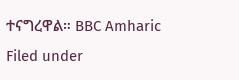ተናግረዋል። BBC Amharic
Filed under